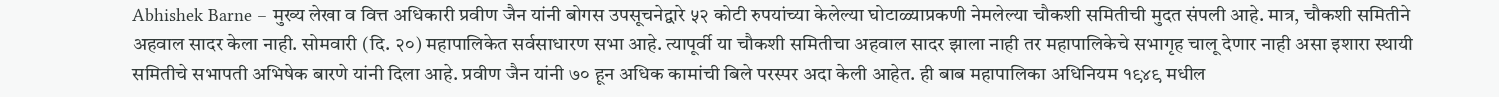Abhishek Barne – मुख्य लेखा व वित्त अधिकारी प्रवीण जैन यांनी बोगस उपसूचनेद्वारे ५२ कोटी रुपयांच्या केलेल्या घोटाळ्याप्रकणी नेमलेल्या चौकशी समितीची मुदत संपली आहे. मात्र, चौकशी समितीने अहवाल सादर केला नाही. सोमवारी (दि. २०) महापालिकेत सर्वसाधारण सभा आहे. त्यापूर्वी या चौकशी समितीचा अहवाल सादर झाला नाही तर महापालिकेचे सभागृह चालू देणार नाही असा इशारा स्थायी समितीचे सभापती अभिषेक बारणे यांनी दिला आहे. प्रवीण जैन यांनी ७० हून अधिक कामांची बिले परस्पर अदा केली आहेत. ही बाब महापालिका अधिनियम १९४९ मधील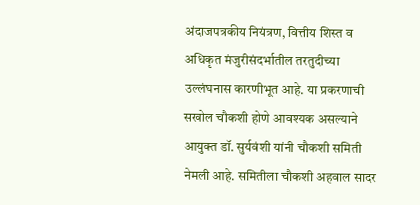अंदाजपत्रकीय नियंत्रण, वित्तीय शिस्त व अधिकृत मंजुरीसंदर्भातील तरतुदीच्या उल्लंघनास कारणीभूत आहे. या प्रकरणाची सखोल चौकशी होणे आवश्यक असल्याने आयुक्त डॉ. सुर्यवंशी यांनी चौकशी समिती नेमली आहे. समितीला चौकशी अहवाल सादर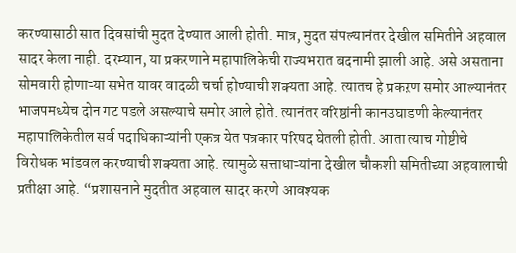करण्यासाठी सात दिवसांची मुदत देण्यात आली होती. मात्र, मुदत संपल्यानंतर देखील समितीने अहवाल सादर केला नाही. दरम्यान, या प्रकरणाने महापालिकेची राज्यभरात बदनामी झाली आहे. असे असताना सोमवारी होणाऱ्या सभेत यावर वादळी चर्चा होण्याची शक्यता आहे. त्यातच हे प्रकऱण समोर आल्यानंतर भाजपमध्येच दोन गट पडले असल्याचे समोर आले होते. त्यानंतर वरिष्ठांनी कानउघाडणी केल्यानंतर महापालिकेतील सर्व पदाधिकाऱ्यांनी एकत्र येत पत्रकार परिषद घेतली होती. आता त्याच गोष्टीचे विरोधक भांडवल करण्याची शक्यता आहे. त्यामुळे सत्ताधाऱ्यांना देखील चौकशी समितीच्या अहवालाची प्रतीक्षा आहे. “प्रशासनाने मुदतीत अहवाल सादर करणे आवश्यक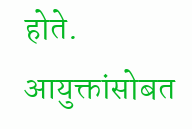होते. आयुक्तांसोबत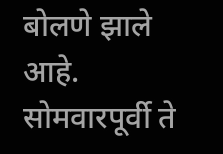बोलणे झाले आहे. सोमवारपूर्वी ते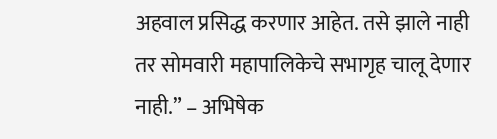अहवाल प्रसिद्ध करणार आहेत. तसे झाले नाही तर सोमवारी महापालिकेचे सभागृह चालू देणार नाही.” – अभिषेक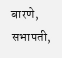बारणे, सभापती,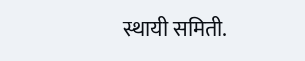स्थायी समिती.